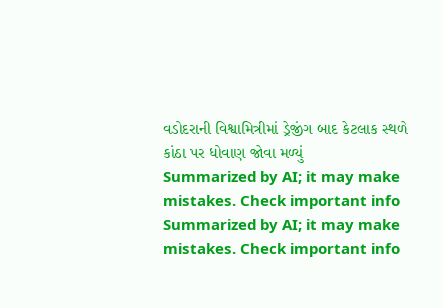વડોદરાની વિશ્વામિત્રીમાં ડ્રેજીંગ બાદ કેટલાક સ્થળે કાંઠા પર ધોવાણ જોવા મળ્યું
Summarized by AI; it may make mistakes. Check important info
Summarized by AI; it may make mistakes. Check important info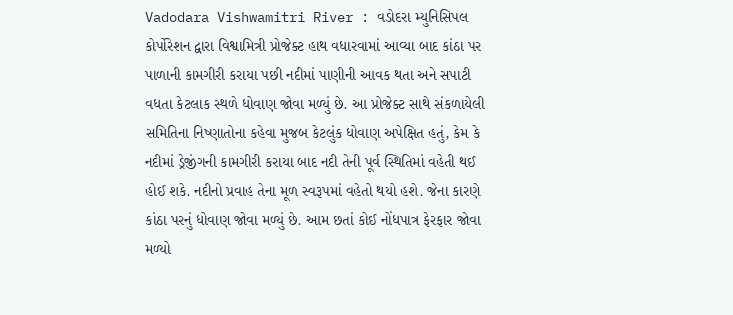Vadodara Vishwamitri River : વડોદરા મ્યુનિસિપલ કોર્પોરેશન દ્વારા વિશ્વામિત્રી પ્રોજેક્ટ હાથ વધારવામાં આવ્યા બાદ કાંઠા પર પાળાની કામગીરી કરાયા પછી નદીમાં પાણીની આવક થતા અને સપાટી વધતા કેટલાક સ્થળે ધોવાણ જોવા મળ્યું છે. આ પ્રોજેક્ટ સાથે સંકળાયેલી સમિતિના નિષ્ણાતોના કહેવા મુજબ કેટલુંક ધોવાણ અપેક્ષિત હતું, કેમ કે નદીમાં ડ્રેજીંગની કામગીરી કરાયા બાદ નદી તેની પૂર્વ સ્થિતિમાં વહેતી થઈ હોઈ શકે. નદીનો પ્રવાહ તેના મૂળ સ્વરૂપમાં વહેતો થયો હશે. જેના કારણે કાંઠા પરનું ધોવાણ જોવા મળ્યું છે. આમ છતાં કોઈ નોંધપાત્ર ફેરફાર જોવા મળ્યો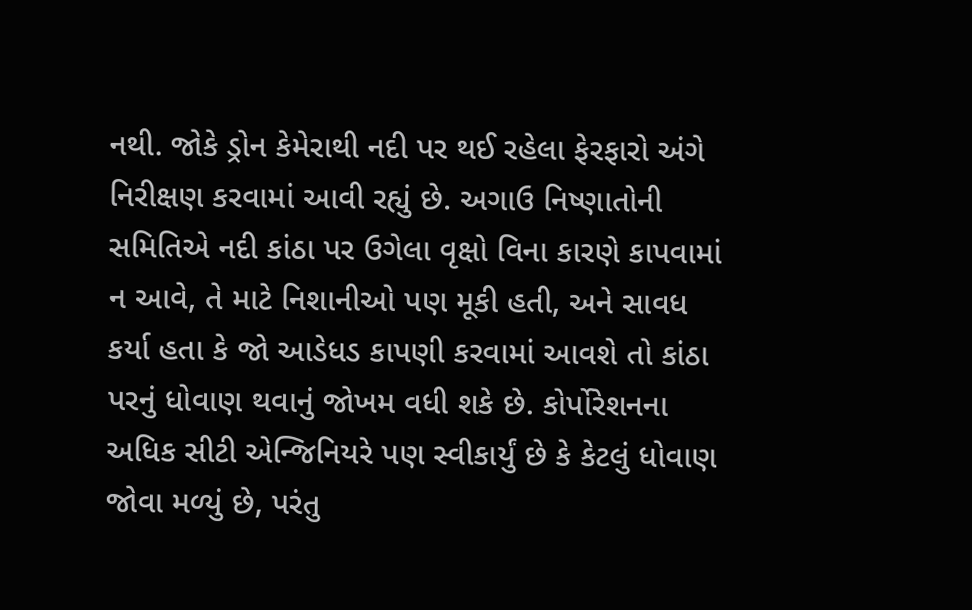નથી. જોકે ડ્રોન કેમેરાથી નદી પર થઈ રહેલા ફેરફારો અંગે નિરીક્ષણ કરવામાં આવી રહ્યું છે. અગાઉ નિષ્ણાતોની સમિતિએ નદી કાંઠા પર ઉગેલા વૃક્ષો વિના કારણે કાપવામાં ન આવે, તે માટે નિશાનીઓ પણ મૂકી હતી, અને સાવધ કર્યા હતા કે જો આડેધડ કાપણી કરવામાં આવશે તો કાંઠા પરનું ધોવાણ થવાનું જોખમ વધી શકે છે. કોર્પોરેશનના અધિક સીટી એન્જિનિયરે પણ સ્વીકાર્યું છે કે કેટલું ધોવાણ જોવા મળ્યું છે, પરંતુ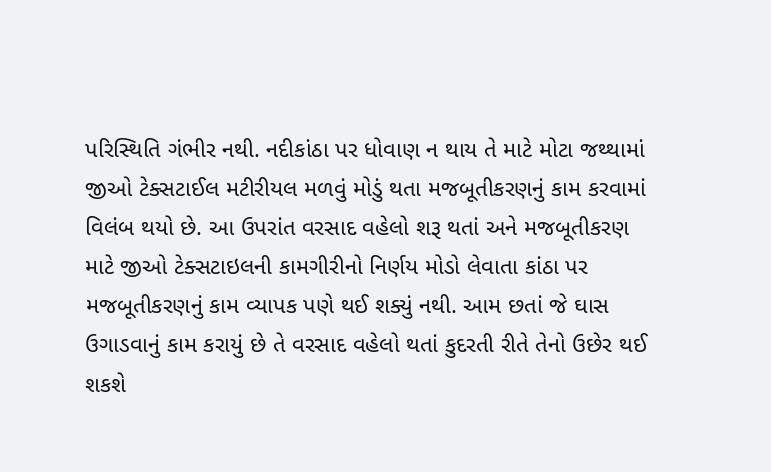પરિસ્થિતિ ગંભીર નથી. નદીકાંઠા પર ધોવાણ ન થાય તે માટે મોટા જથ્થામાં જીઓ ટેક્સટાઈલ મટીરીયલ મળવું મોડું થતા મજબૂતીકરણનું કામ કરવામાં વિલંબ થયો છે. આ ઉપરાંત વરસાદ વહેલો શરૂ થતાં અને મજબૂતીકરણ માટે જીઓ ટેક્સટાઇલની કામગીરીનો નિર્ણય મોડો લેવાતા કાંઠા પર મજબૂતીકરણનું કામ વ્યાપક પણે થઈ શક્યું નથી. આમ છતાં જે ઘાસ ઉગાડવાનું કામ કરાયું છે તે વરસાદ વહેલો થતાં કુદરતી રીતે તેનો ઉછેર થઈ શકશે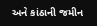અને કાંઠાની જમીન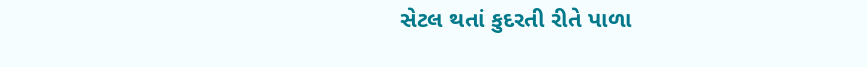સેટલ થતાં કુદરતી રીતે પાળા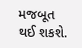મજબૂત થઈ શકશે.